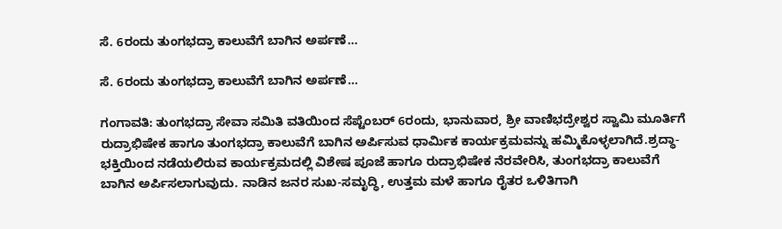ಸೆ. 6ರಂದು ತುಂಗಭದ್ರಾ ಕಾಲುವೆಗೆ ಬಾಗಿನ ಅರ್ಪಣೆ…

ಸೆ. 6ರಂದು ತುಂಗಭದ್ರಾ ಕಾಲುವೆಗೆ ಬಾಗಿನ ಅರ್ಪಣೆ…

ಗಂಗಾವತಿ: ತುಂಗಭದ್ರಾ ಸೇವಾ ಸಮಿತಿ ವತಿಯಿಂದ ಸೆಪ್ಟೆಂಬರ್ 6ರಂದು, ಭಾನುವಾರ, ಶ್ರೀ ವಾಣಿಭದ್ರೇಶ್ವರ ಸ್ವಾಮಿ ಮೂರ್ತಿಗೆ ರುದ್ರಾಭಿಷೇಕ ಹಾಗೂ ತುಂಗಭದ್ರಾ ಕಾಲುವೆಗೆ ಬಾಗಿನ ಅರ್ಪಿಸುವ ಧಾರ್ಮಿಕ ಕಾರ್ಯಕ್ರಮವನ್ನು ಹಮ್ಮಿಕೊಳ್ಳಲಾಗಿದೆ.ಶ್ರದ್ಧಾ-ಭಕ್ತಿಯಿಂದ ನಡೆಯಲಿರುವ ಕಾರ್ಯಕ್ರಮದಲ್ಲಿ ವಿಶೇಷ ಪೂಜೆ ಹಾಗೂ ರುದ್ರಾಭಿಷೇಕ ನೆರವೇರಿಸಿ, ತುಂಗಭದ್ರಾ ಕಾಲುವೆಗೆ ಬಾಗಿನ ಅರ್ಪಿಸಲಾಗುವುದು. ನಾಡಿನ ಜನರ ಸುಖ-ಸಮೃದ್ಧಿ, ಉತ್ತಮ ಮಳೆ ಹಾಗೂ ರೈತರ ಒಳಿತಿಗಾಗಿ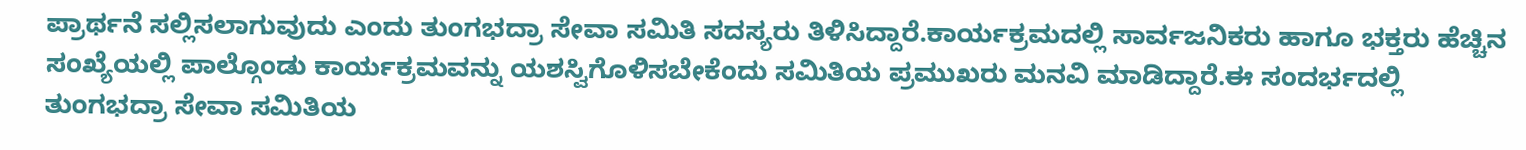ಪ್ರಾರ್ಥನೆ ಸಲ್ಲಿಸಲಾಗುವುದು ಎಂದು ತುಂಗಭದ್ರಾ ಸೇವಾ ಸಮಿತಿ ಸದಸ್ಯರು ತಿಳಿಸಿದ್ದಾರೆ.ಕಾರ್ಯಕ್ರಮದಲ್ಲಿ ಸಾರ್ವಜನಿಕರು ಹಾಗೂ ಭಕ್ತರು ಹೆಚ್ಚಿನ ಸಂಖ್ಯೆಯಲ್ಲಿ ಪಾಲ್ಗೊಂಡು ಕಾರ್ಯಕ್ರಮವನ್ನು ಯಶಸ್ವಿಗೊಳಿಸಬೇಕೆಂದು ಸಮಿತಿಯ ಪ್ರಮುಖರು ಮನವಿ ಮಾಡಿದ್ದಾರೆ.ಈ ಸಂದರ್ಭದಲ್ಲಿ ತುಂಗಭದ್ರಾ ಸೇವಾ ಸಮಿತಿಯ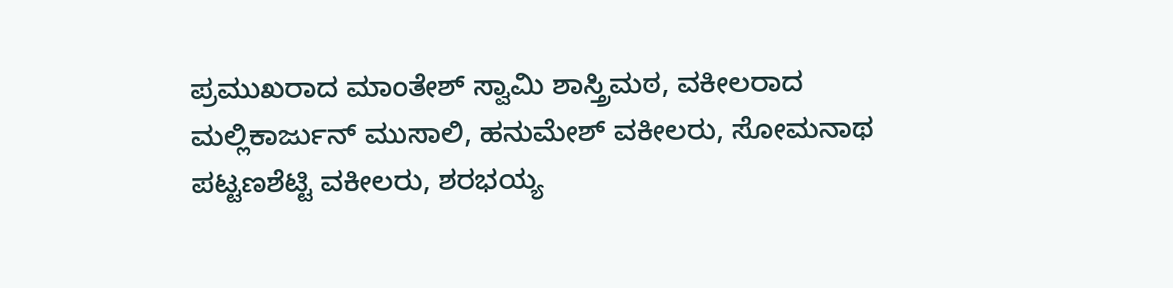ಪ್ರಮುಖರಾದ ಮಾಂತೇಶ್ ಸ್ವಾಮಿ ಶಾಸ್ತ್ರಿಮಠ, ವಕೀಲರಾದ ಮಲ್ಲಿಕಾರ್ಜುನ್ ಮುಸಾಲಿ, ಹನುಮೇಶ್ ವಕೀಲರು, ಸೋಮನಾಥ ಪಟ್ಟಣಶೆಟ್ಟಿ ವಕೀಲರು, ಶರಭಯ್ಯ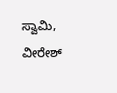ಸ್ವಾಮಿ, ವೀರೇಶ್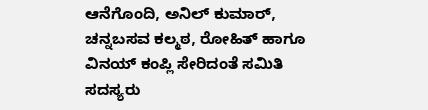ಆನೆಗೊಂದಿ, ಅನಿಲ್ ಕುಮಾರ್, ಚನ್ನಬಸವ ಕಲ್ಮಠ, ರೋಹಿತ್ ಹಾಗೂ ವಿನಯ್ ಕಂಪ್ಲಿ ಸೇರಿದಂತೆ ಸಮಿತಿ ಸದಸ್ಯರು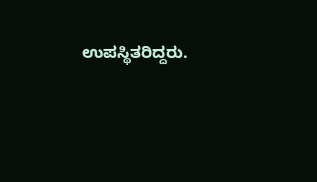ಉಪಸ್ಥಿತರಿದ್ದರು.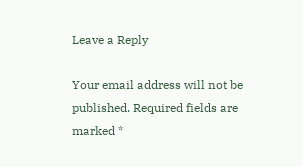Leave a Reply

Your email address will not be published. Required fields are marked *